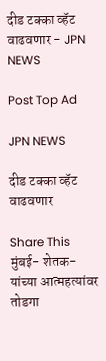दीड टक्का व्हॅट वाढवणार - JPN NEWS

Post Top Ad

JPN NEWS

दीड टक्का व्हॅट वाढवणार

Share This
मुंबई- शेतक-यांच्या आत्महत्यांवर तोडगा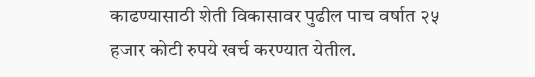काढण्यासाठी शेती विकासावर पुढील पाच वर्षात २५ हजार कोटी रुपये खर्च करण्यात येतील.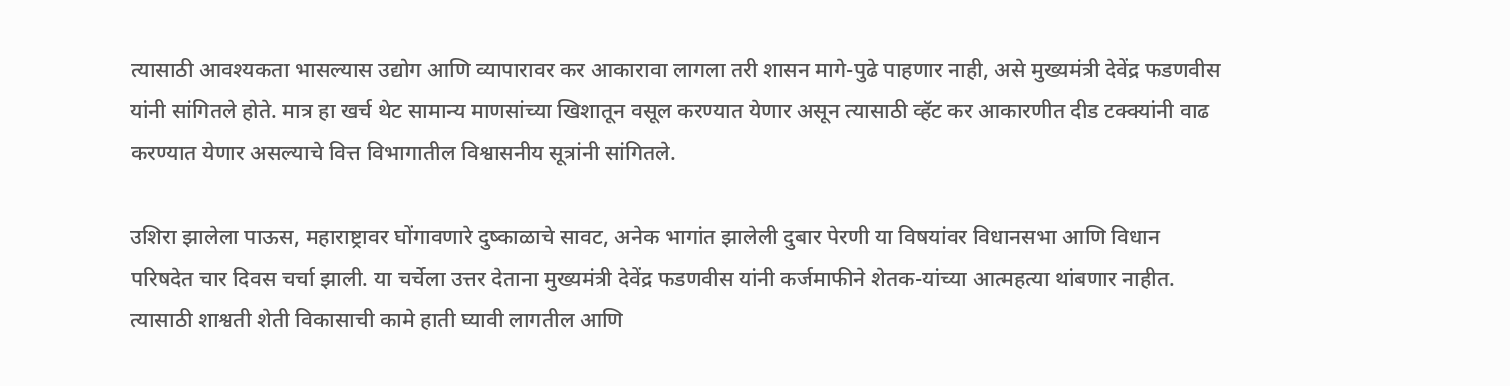त्यासाठी आवश्यकता भासल्यास उद्योग आणि व्यापारावर कर आकारावा लागला तरी शासन मागे-पुढे पाहणार नाही, असे मुख्यमंत्री देवेंद्र फडणवीस यांनी सांगितले होते. मात्र हा खर्च थेट सामान्य माणसांच्या खिशातून वसूल करण्यात येणार असून त्यासाठी व्हॅट कर आकारणीत दीड टक्क्यांनी वाढ करण्यात येणार असल्याचे वित्त विभागातील विश्वासनीय सूत्रांनी सांगितले.

उशिरा झालेला पाऊस, महाराष्ट्रावर घोंगावणारे दुष्काळाचे सावट, अनेक भागांत झालेली दुबार पेरणी या विषयांवर विधानसभा आणि विधान परिषदेत चार दिवस चर्चा झाली. या चर्चेला उत्तर देताना मुख्यमंत्री देवेंद्र फडणवीस यांनी कर्जमाफीने शेतक-यांच्या आत्महत्या थांबणार नाहीत. त्यासाठी शाश्वती शेती विकासाची कामे हाती घ्यावी लागतील आणि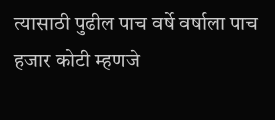त्यासाठी पुढील पाच वर्षे वर्षाला पाच हजार कोटी म्हणजे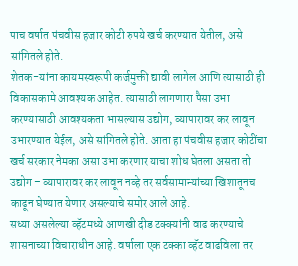पाच वर्षात पंचवीस हजार कोटी रुपये खर्च करण्यात येतील, असे सांगितले होते.
शेतक-यांना कायमस्वरूपी कर्जमुक्ती द्यावी लागेल आणि त्यासाठी ही विकासकामे आवश्यक आहेत. त्यासाठी लागणारा पैसा उभा करण्यासाठी आवश्यकता भासल्यास उद्योग, व्यापारावर कर लावून उभारण्यात येईल, असे सांगितले होते. आता हा पंचवीस हजार कोटींचा खर्च सरकार नेमका असा उभा करणार याचा शोध घेतला असता तो उद्योग – व्यापारावर कर लावून नव्हे तर सर्वसामान्यांच्या खिशातूनच काढून घेण्यात येणार असल्याचे समोर आले आहे.
सध्या असलेल्या व्हॅटमध्ये आणखी दीड टक्क्यांनी वाढ करण्याचे शासनाच्या विचाराधीन आहे. वर्षाला एक टक्का व्हॅट वाढविला तर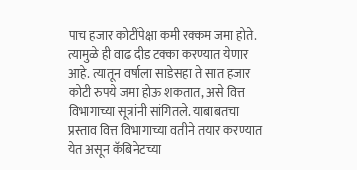पाच हजार कोटींपेक्षा कमी रक्कम जमा होते. त्यामुळे ही वाढ दीड टक्का करण्यात येणार आहे. त्यातून वर्षाला साडेसहा ते सात हजार कोटी रुपये जमा होऊ शकतात, असे वित्त विभागाच्या सूत्रांनी सांगितले. याबाबतचा प्रस्ताव वित्त विभागाच्या वतीने तयार करण्यात येत असून कॅबिनेटच्या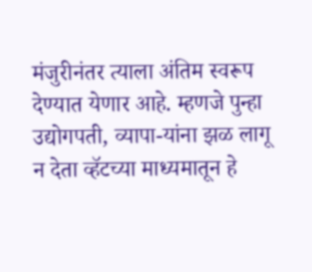मंजुरीनंतर त्याला अंतिम स्वरूप देण्यात येणार आहे. म्हणजे पुन्हा उद्योगपती, व्यापा-यांना झळ लागू न देता व्हॅटच्या माध्यमातून हे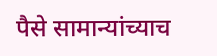पैसे सामान्यांच्याच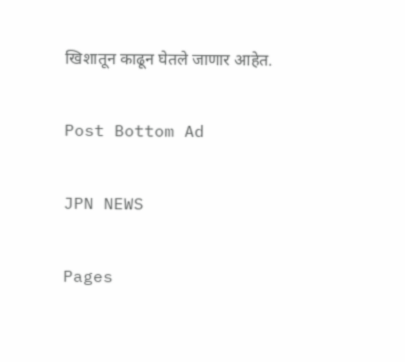खिशातून काढून घेतले जाणार आहेत.

Post Bottom Ad

JPN NEWS

Pages